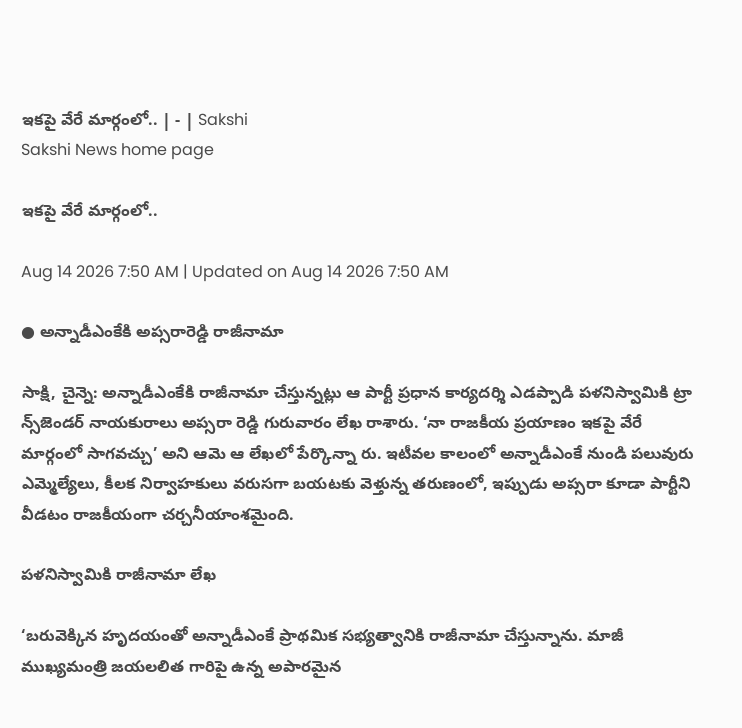ఇకపై వేరే మార్గంలో.. | - | Sakshi
Sakshi News home page

ఇకపై వేరే మార్గంలో..

Aug 14 2026 7:50 AM | Updated on Aug 14 2026 7:50 AM

● అన్నాడీఎంకేకి అప్సరారెడ్డి రాజీనామా

సాక్షి, చైన్నె: అన్నాడీఎంకేకి రాజీనామా చేస్తున్నట్లు ఆ పార్టీ ప్రధాన కార్యదర్శి ఎడప్పాడి పళనిస్వామికి ట్రా న్స్‌జెండర్‌ నాయకురాలు అప్సరా రెడ్డి గురువారం లేఖ రాశారు. ‘నా రాజకీయ ప్రయాణం ఇకపై వేరే మార్గంలో సాగవచ్చు’ అని ఆమె ఆ లేఖలో పేర్కొన్నా రు. ఇటీవల కాలంలో అన్నాడీఎంకే నుండి పలువురు ఎమ్మెల్యేలు, కీలక నిర్వాహకులు వరుసగా బయటకు వెళ్తున్న తరుణంలో, ఇప్పుడు అప్సరా కూడా పార్టీని వీడటం రాజకీయంగా చర్చనీయాంశమైంది.

పళనిస్వామికి రాజీనామా లేఖ

‘బరువెక్కిన హృదయంతో అన్నాడీఎంకే ప్రాథమిక సభ్యత్వానికి రాజీనామా చేస్తున్నాను. మాజీ ముఖ్యమంత్రి జయలలిత గారిపై ఉన్న అపారమైన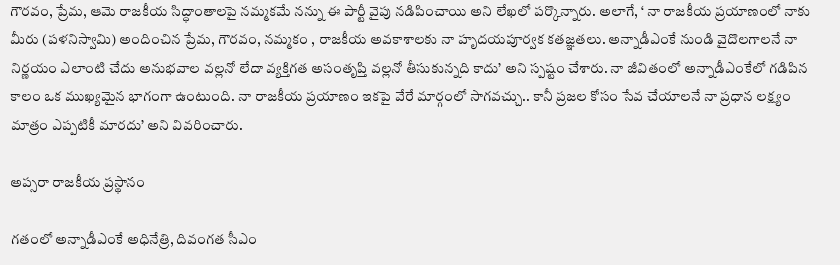గౌరవం, ప్రేమ, ఆమె రాజకీయ సిద్ధాంతాలపై నమ్మకమే నన్ను ఈ పార్టీ వైపు నడిపించాయి అని లేఖలో పర్కొన్నారు. అలాగే, ‘ నా రాజకీయ ప్రయాణంలో నాకు మీరు (పళనిస్వామి) అందించిన ప్రేమ, గౌరవం, నమ్మకం , రాజకీయ అవకాశాలకు నా హృదయపూర్వక కతజ్ఞతలు. అన్నాడీఎంకే నుండి వైదొలగాలనే నా నిర్ణయం ఎలాంటి చేదు అనుభవాల వల్లనో లేదా వ్యక్తిగత అసంతృప్తి వల్లనో తీసుకున్నది కాదు’ అని స్పష్టం చేశారు. నా జీవితంలో అన్నాడీఎంకేలో గడిపిన కాలం ఒక ముఖ్యమైన భాగంగా ఉంటుంది. నా రాజకీయ ప్రయాణం ఇకపై వేరే మార్గంలో సాగవచ్చు.. కానీ ప్రజల కోసం సేవ చేయాలనే నా ప్రధాన లక్ష్యం మాత్రం ఎప్పటికీ మారదు’ అని వివరించారు.

అప్సరా రాజకీయ ప్రస్థానం

గతంలో అన్నాడీఎంకే అధినేత్రి, దివంగత సీఎం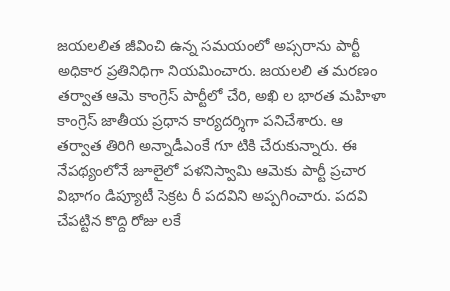జయలలిత జీవించి ఉన్న సమయంలో అప్సరాను పార్టీ అధికార ప్రతినిధిగా నియమించారు. జయలలి త మరణం తర్వాత ఆమె కాంగ్రెస్‌ పార్టీలో చేరి, అఖి ల భారత మహిళా కాంగ్రెస్‌ జాతీయ ప్రధాన కార్యదర్శిగా పనిచేశారు. ఆ తర్వాత తిరిగి అన్నాడీఎంకే గూ టికి చేరుకున్నారు. ఈ నేపథ్యంలోనే జూలైలో పళనిస్వామి ఆమెకు పార్టీ ప్రచార విభాగం డిప్యూటీ సెక్రట రీ పదవిని అప్పగించారు. పదవి చేపట్టిన కొద్ది రోజు లకే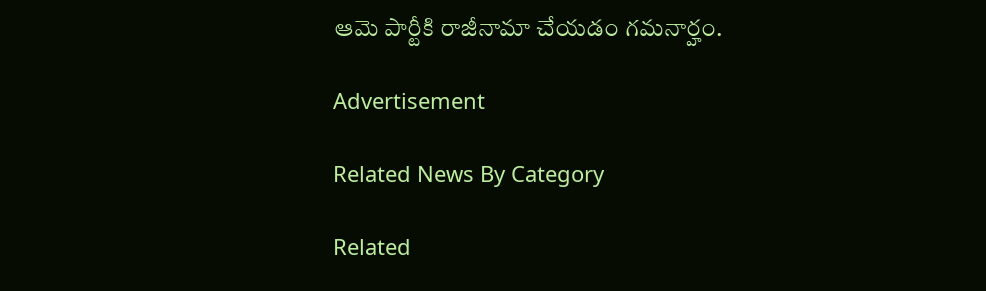ఆమె పార్టీకి రాజీనామా చేయడం గమనార్హం.

Advertisement

Related News By Category

Related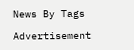News By Tags

Advertisement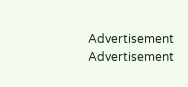Advertisement
Advertisement